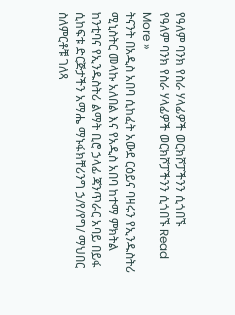የዓለም ባንክ የስራ ሃላፊዎች ወርክሾፓችንን ሲጎበኙ
የዓለም ባንክ የስራ ሃላፊዎች ወርክሾፓችንን ሲጎበኙ Read More »
ትናንት በአዲስ አበባ ሲከፈት አውደ ርዕይና ባዛሩን የኢንዱስትሪ ሚኒስትር መላኩ አለበል እና የአዲስ አበባ ከተማ ምክትል ከንቲባና የኢንዱስትሪ ልማት ቢሮ ኃላፊ ጃንጥራር አባይ በይፋ ሲከፍቱ ድርጅታችን አማሔ ማኑፋክቸሪንግ ኃ/የ/የግ/ ማህበር ስለምርቶቹ ገለጻ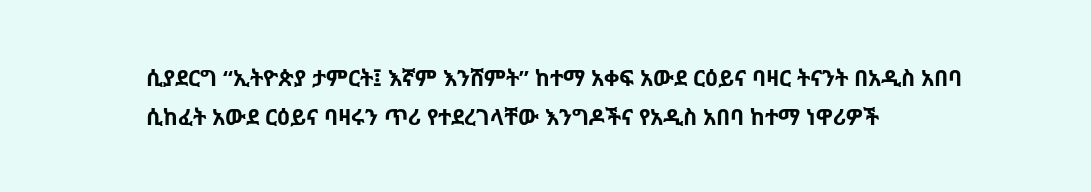ሲያደርግ “ኢትዮጵያ ታምርት፤ እኛም እንሸምት” ከተማ አቀፍ አውደ ርዕይና ባዛር ትናንት በአዲስ አበባ ሲከፈት አውደ ርዕይና ባዛሩን ጥሪ የተደረገላቸው እንግዶችና የአዲስ አበባ ከተማ ነዋሪዎች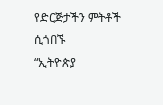የድርጅታችን ምትቶች ሲጎበኙ
“ኢትዮጵያ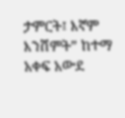ታምርት፤ እኛም እንሸምት” ከተማ አቀፍ አውደ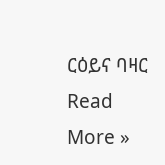ርዕይና ባዛር Read More »